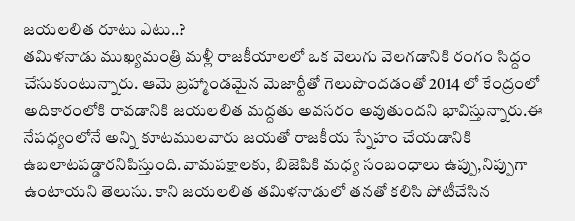జయలలిత రూటు ఎటు..?
తమిళనాడు ముఖ్యమంత్రి మళ్లీ రాజకీయాలలో ఒక వెలుగు వెలగడానికి రంగం సిద్దం చేసుకుంటున్నారు. ఆమె బ్రహ్మాండమైన మెజార్టీతో గెలుపొందడంతో 2014 లో కేంద్రంలో అదికారంలోకి రావడానికి జయలలిత మద్దతు అవసరం అవుతుందని భావిస్తున్నారు.ఈ నేపధ్యంలోనే అన్ని కూటములవారు జయతో రాజకీయ స్నేహం చేయడానికి ఉబలాటపడ్డారనిపిస్తుంది.వామపక్షాలకు, బిజెపికి మధ్య సంబంధాలు ఉప్పు,నిప్పుగా ఉంటాయని తెలుసు. కాని జయలలిత తమిళనాడులో తనతో కలిసి పోటీచేసిన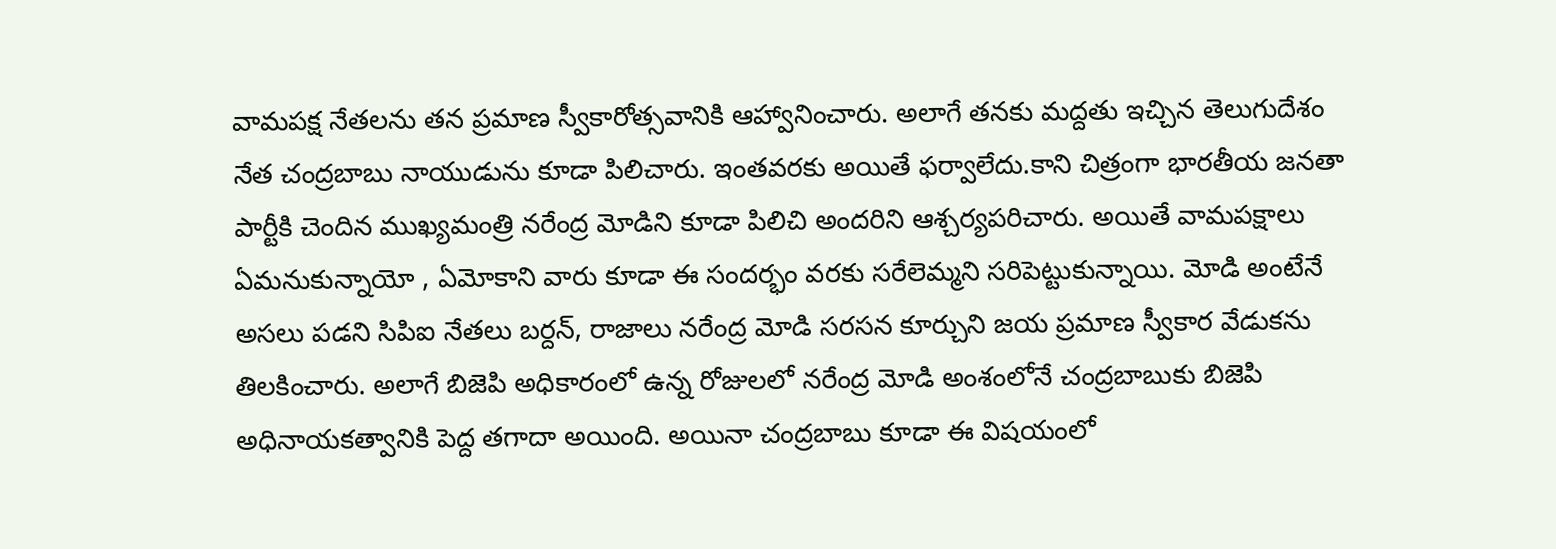వామపక్ష నేతలను తన ప్రమాణ స్వీకారోత్సవానికి ఆహ్వానించారు. అలాగే తనకు మద్దతు ఇచ్చిన తెలుగుదేశం నేత చంద్రబాబు నాయుడును కూడా పిలిచారు. ఇంతవరకు అయితే ఫర్వాలేదు.కాని చిత్రంగా భారతీయ జనతా పార్టీకి చెందిన ముఖ్యమంత్రి నరేంద్ర మోడిని కూడా పిలిచి అందరిని ఆశ్చర్యపరిచారు. అయితే వామపక్షాలు ఏమనుకున్నాయో , ఏమోకాని వారు కూడా ఈ సందర్భం వరకు సరేలెమ్మని సరిపెట్టుకున్నాయి. మోడి అంటేనే అసలు పడని సిపిఐ నేతలు బర్దన్, రాజాలు నరేంద్ర మోడి సరసన కూర్చుని జయ ప్రమాణ స్వీకార వేడుకను తిలకించారు. అలాగే బిజెపి అధికారంలో ఉన్న రోజులలో నరేంద్ర మోడి అంశంలోనే చంద్రబాబుకు బిజెపి అధినాయకత్వానికి పెద్ద తగాదా అయింది. అయినా చంద్రబాబు కూడా ఈ విషయంలో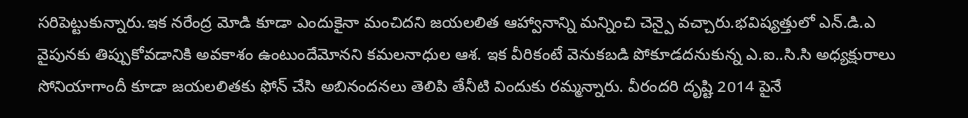సరిపెట్టుకున్నారు.ఇక నరేంద్ర మోడి కూడా ఎందుకైనా మంచిదని జయలలిత ఆహ్వానాన్ని మన్నించి చెన్పై వచ్చారు.భవిష్యత్తులో ఎన్.డి.ఎ వైపునకు తిప్పుకోవడానికి అవకాశం ఉంటుందేమోనని కమలనాధుల ఆశ. ఇక వీరికంటే వెనుకబడి పోకూడదనుకున్న ఎ.ఐ..సి.సి అధ్యక్షురాలు సోనియాగాందీ కూడా జయలలితకు ఫోన్ చేసి అబినందనలు తెలిపి తేనీటి విందుకు రమ్మన్నారు. వీరందరి దృష్టి 2014 పైనే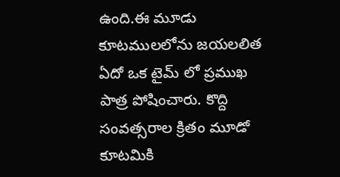ఉంది.ఈ మూడు కూటములలోను జయలలిత ఏదో ఒక టైమ్ లో ప్రముఖ పాత్ర పోషించారు. కొద్ది సంవత్సరాల క్రితం మూడో కూటమికి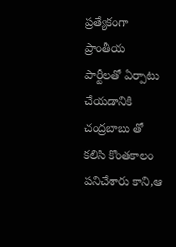ప్రత్యేకంగా ప్రాంతీయ పార్టీలతో ఏర్పాటు చేయడానికి చంద్రబాబు తో కలిసి కొంతకాలం పనిచేశారు కాని,ఆ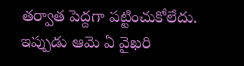తర్వాత పెద్దగా పట్టించుకోలేదు. ఇప్పుడు ఆమె ఏ వైఖరి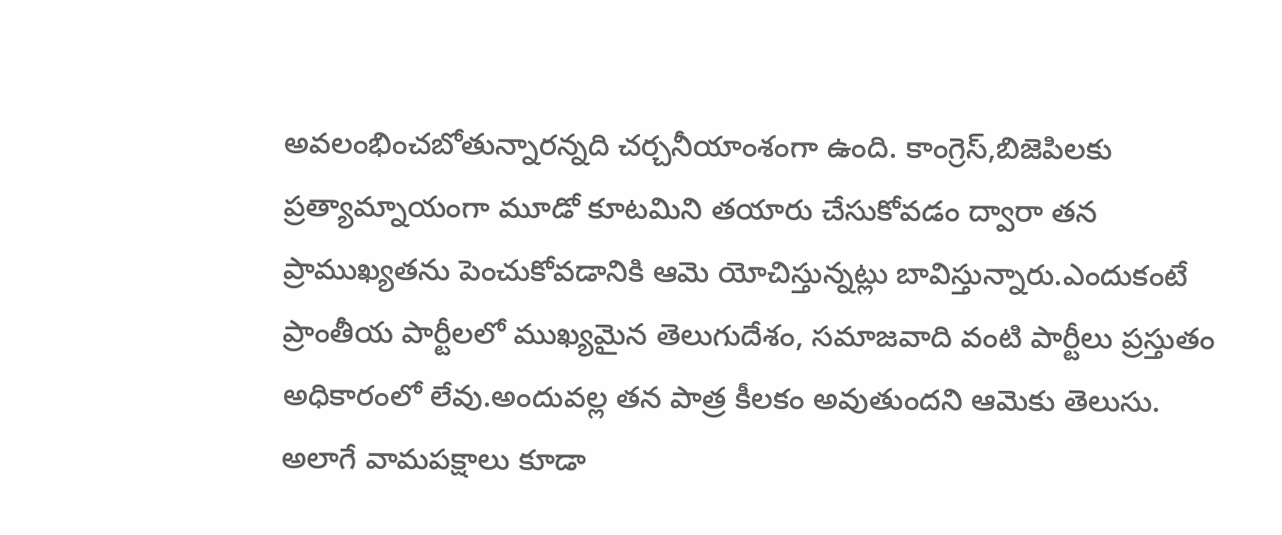అవలంభించబోతున్నారన్నది చర్చనీయాంశంగా ఉంది. కాంగ్రెస్,బిజెపిలకు ప్రత్యామ్నాయంగా మూడో కూటమిని తయారు చేసుకోవడం ద్వారా తన ప్రాముఖ్యతను పెంచుకోవడానికి ఆమె యోచిస్తున్నట్లు బావిస్తున్నారు.ఎందుకంటే ప్రాంతీయ పార్టీలలో ముఖ్యమైన తెలుగుదేశం, సమాజవాది వంటి పార్టీలు ప్రస్తుతం అధికారంలో లేవు.అందువల్ల తన పాత్ర కీలకం అవుతుందని ఆమెకు తెలుసు. అలాగే వామపక్షాలు కూడా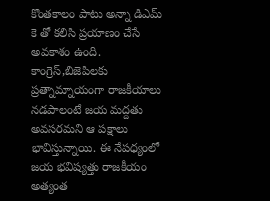కొంతకాలం పాటు అన్నా డిఎమ్ కె తో కలిసి ప్రయాణం చేసే అవకాశం ఉంది. కాంగ్రెస్,బిజెపిలకు ప్రత్నామ్నాయంగా రాజకీయాలు నడపాలంటే జయ మద్దతు అవసరమని ఆ పక్షాలు భావిస్తున్నాయి. ఈ నేపధ్యంలో జయ భవిష్యత్తు రాజకీయం అత్యంత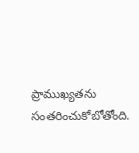ప్రాముఖ్యతను సంతరించుకోబోతోంది.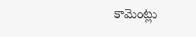కామెంట్లు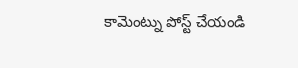కామెంట్ను పోస్ట్ చేయండి